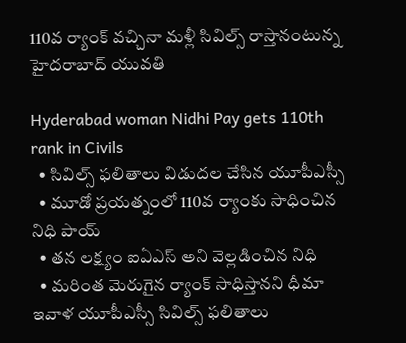110వ ర్యాంక్ వచ్చినా మళ్లీ సివిల్స్ రాస్తానంటున్న హైదరాబాద్ యువతి

Hyderabad woman Nidhi Pay gets 110th rank in Civils
  • సివిల్స్ ఫలితాలు విడుదల చేసిన యూపీఎస్సీ
  • మూడో ప్రయత్నంలో 110వ ర్యాంకు సాధించిన నిధి పాయ్
  • తన లక్ష్యం ఐఏఎస్ అని వెల్లడించిన నిధి
  • మరింత మెరుగైన ర్యాంక్ సాధిస్తానని ధీమా
ఇవాళ యూపీఎస్సీ సివిల్స్ ఫలితాలు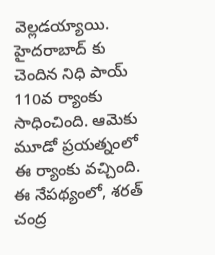వెల్లడయ్యాయి. హైదరాబాద్ కు చెందిన నిధి పాయ్ 110వ ర్యాంకు సాధించింది. ఆమెకు మూడో ప్రయత్నంలో ఈ ర్యాంకు వచ్చింది. ఈ నేపథ్యంలో, శరత్ చంద్ర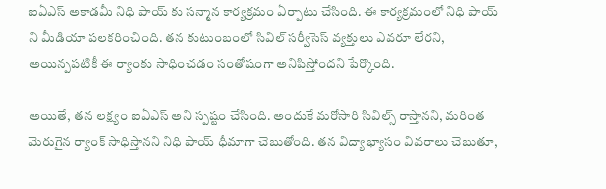ఐఏఎస్ అకాడమీ నిధి పాయ్ కు సన్మాన కార్యక్రమం ఏర్పాటు చేసింది. ఈ కార్యక్రమంలో నిధి పాయ్ ని మీడియా పలకరించింది. తన కుటుంబంలో సివిల్ సర్వీసెస్ వ్యక్తులు ఎవరూ లేరని, అయిన్పపటికీ ఈ ర్యాంకు సాధించడం సంతోషంగా అనిపిస్తోందని పేర్కొంది.

అయితే, తన లక్ష్యం ఐఏఎస్ అని స్పష్టం చేసింది. అందుకే మరోసారి సివిల్స్ రాస్తానని, మరింత మెరుగైన ర్యాంక్ సాధిస్తానని నిధి పాయ్ ధీమాగా చెబుతోంది. తన విద్యాభ్యాసం వివరాలు చెబుతూ,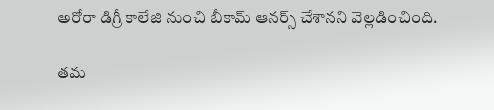అరోరా డిగ్రీ కాలేజి నుంచి బీకామ్ ఆనర్స్ చేశానని వెల్లడించింది.

తమ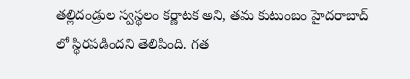తల్లిదండ్రుల స్వస్థలం కర్ణాటక అని, తమ కుటుంబం హైదరాబాద్ లో స్థిరపడిందని తెలిపింది. గత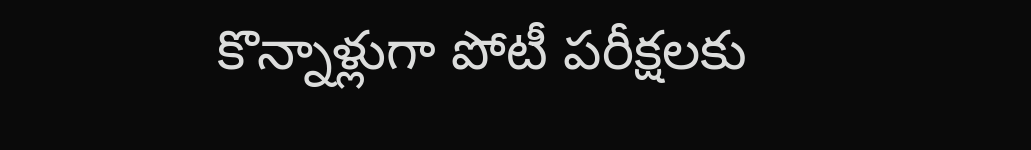కొన్నాళ్లుగా పోటీ పరీక్షలకు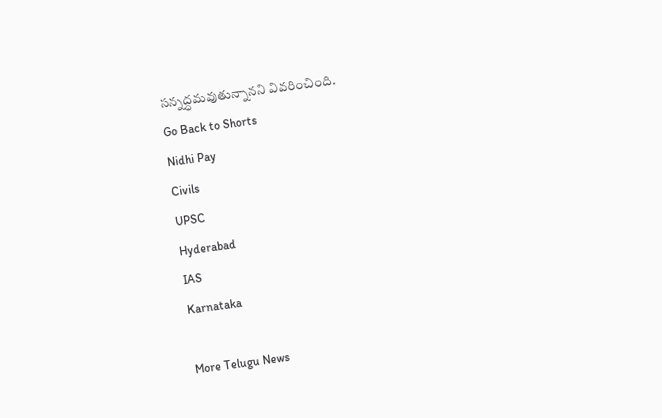సన్నద్ధమవుతున్నానని వివరించింది.
Go Back to Shorts
Nidhi Pay
Civils
UPSC
Hyderabad
IAS
Karnataka

More Telugu News